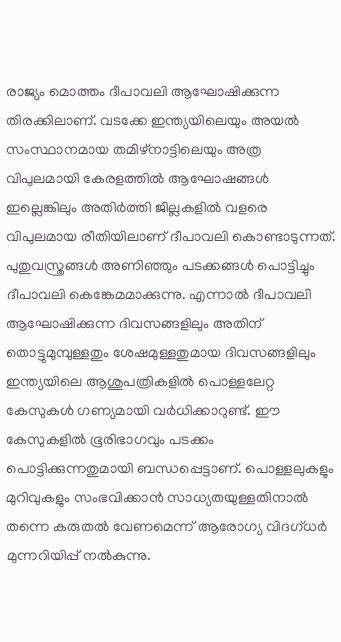രാജ്യം മൊത്തം ദീപാവലി ആഘോഷിക്കുന്ന തിരക്കിലാണ്. വടക്കേ ഇന്ത്യയിലെയും അയല്‍ സംസ്ഥാനമായ തമിഴ്നാട്ടിലെയും അത്ര വിപുലമായി കേരളത്തില്‍ ആഘോഷങ്ങള്‍ ഇല്ലെങ്കിലും അതിര്‍ത്തി ജില്ലകളില്‍ വളരെ വിപുലമായ രീതിയിലാണ് ദീപാവലി കൊണ്ടാടുന്നത്. പുതുവസ്ത്രങ്ങള്‍ അണിഞ്ഞും പടക്കങ്ങള്‍ പൊട്ടിച്ചും ദീപാവലി കെങ്കേമമാക്കുന്നു. എന്നാൽ ദീപാവലി ആഘോഷിക്കുന്ന ദിവസങ്ങളിലും അതിന് തൊട്ടുമുമ്പുള്ളതും ശേഷമുള്ളതുമായ ദിവസങ്ങളിലും ഇന്ത്യയിലെ ആശുപത്രികളിൽ പൊള്ളലേറ്റ കേസുകൾ ഗണ്യമായി വർധിക്കാറുണ്ട്. ഈ കേസുകളിൽ ഭൂരിഭാഗവും പടക്കം പൊട്ടിക്കുന്നതുമായി ബന്ധപ്പെട്ടാണ്. പൊള്ളലുകളും മുറിവുകളും സംഭവിക്കാൻ സാധ്യതയുള്ളതിനാൽ തന്നെ കരുതൽ വേണമെന്ന് ആരോഗ്യ വിദഗ്ധർ മുന്നറിയിപ്പ് നൽകുന്നു.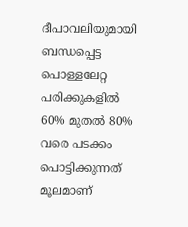ദീപാവലിയുമായി ബന്ധപ്പെട്ട പൊള്ളലേറ്റ പരിക്കുകളിൽ 60% മുതൽ 80% വരെ പടക്കം പൊട്ടിക്കുന്നത് മൂലമാണ്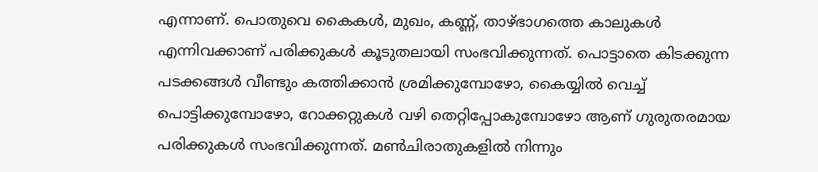എന്നാണ്. പൊതുവെ കൈകൾ, മുഖം, കണ്ണ്, താഴ്ഭാഗത്തെ കാലുകൾ എന്നിവക്കാണ് പരിക്കുകൾ കൂടുതലായി സംഭവിക്കുന്നത്. പൊട്ടാതെ കിടക്കുന്ന പടക്കങ്ങൾ വീണ്ടും കത്തിക്കാൻ ശ്രമിക്കുമ്പോഴോ, കൈയ്യിൽ വെച്ച് പൊട്ടിക്കുമ്പോഴോ, റോക്കറ്റുകൾ വഴി തെറ്റിപ്പോകുമ്പോഴോ ആണ് ഗുരുതരമായ പരിക്കുകൾ സംഭവിക്കുന്നത്. മൺചിരാതുകളിൽ നിന്നും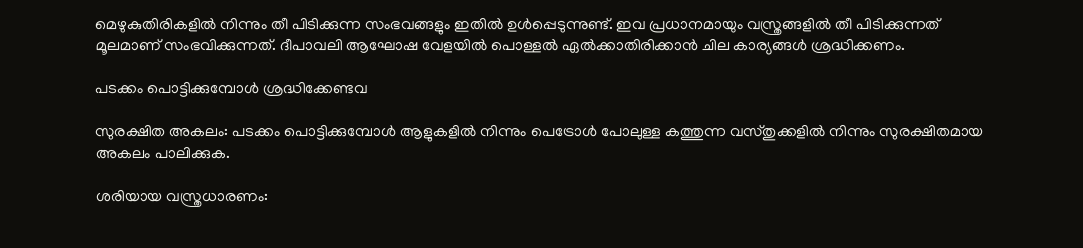മെഴുകുതിരികളിൽ നിന്നും തീ പിടിക്കുന്ന സംഭവങ്ങളും ഇതിൽ ഉൾപ്പെടുന്നുണ്ട്. ഇവ പ്രധാനമായും വസ്ത്രങ്ങളിൽ തീ പിടിക്കുന്നത് മൂലമാണ് സംഭവിക്കുന്നത്. ദീപാവലി ആഘോഷ വേളയിൽ പൊള്ളൽ ഏൽക്കാതിരിക്കാൻ ചില കാര്യങ്ങൾ ശ്രദ്ധിക്കണം.

പടക്കം പൊട്ടിക്കുമ്പോൾ ശ്രദ്ധിക്കേണ്ടവ

സുരക്ഷിത അകലം: പടക്കം പൊട്ടിക്കുമ്പോൾ ആളുകളിൽ നിന്നും പെട്രോൾ പോലുള്ള കത്തുന്ന വസ്തുക്കളിൽ നിന്നും സുരക്ഷിതമായ അകലം പാലിക്കുക.

ശരിയായ വസ്ത്രധാരണം: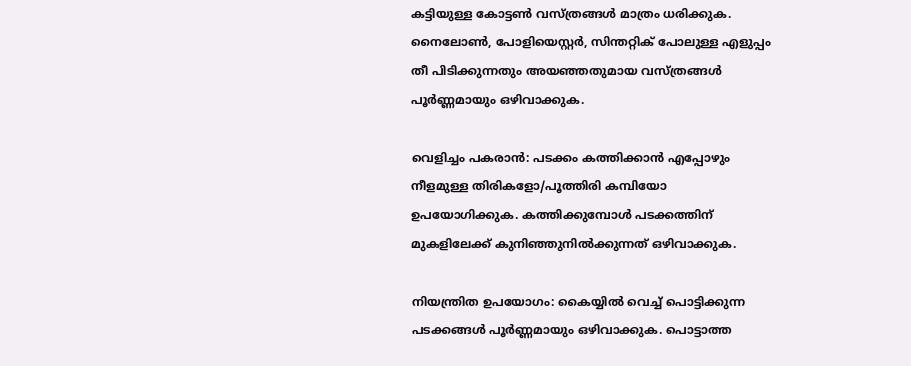കട്ടിയുള്ള കോട്ടൺ വസ്ത്രങ്ങൾ മാത്രം ധരിക്കുക. നൈലോൺ, പോളിയെസ്റ്റർ, സിന്തറ്റിക് പോലുള്ള എളുപ്പം തീ പിടിക്കുന്നതും അയഞ്ഞതുമായ വസ്ത്രങ്ങൾ പൂർണ്ണമായും ഒഴിവാക്കുക.

വെളിച്ചം പകരാൻ: പടക്കം കത്തിക്കാൻ എപ്പോഴും നീളമുള്ള തിരികളോ/പൂത്തിരി കമ്പിയോ ഉപയോഗിക്കുക. കത്തിക്കുമ്പോൾ പടക്കത്തിന് മുകളിലേക്ക് കുനിഞ്ഞുനിൽക്കുന്നത് ഒഴിവാക്കുക.

നിയന്ത്രിത ഉപയോഗം: കൈയ്യിൽ വെച്ച് പൊട്ടിക്കുന്ന പടക്കങ്ങൾ പൂർണ്ണമായും ഒഴിവാക്കുക. പൊട്ടാത്ത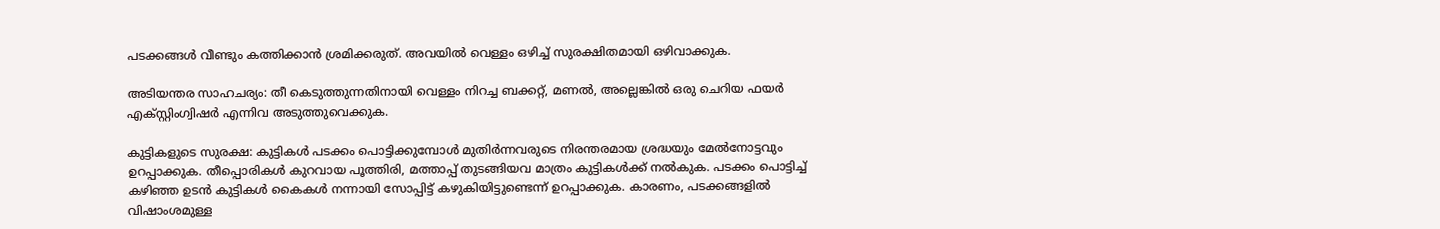പടക്കങ്ങൾ വീണ്ടും കത്തിക്കാൻ ശ്രമിക്കരുത്. അവയിൽ വെള്ളം ഒഴിച്ച് സുരക്ഷിതമായി ഒഴിവാക്കുക.

അടിയന്തര സാഹചര്യം: തീ കെടുത്തുന്നതിനായി വെള്ളം നിറച്ച ബക്കറ്റ്, മണൽ, അല്ലെങ്കിൽ ഒരു ചെറിയ ഫയർ എക്സ്റ്റിംഗ്വിഷർ എന്നിവ അടുത്തുവെക്കുക.

കുട്ടികളുടെ സുരക്ഷ: കുട്ടികൾ പടക്കം പൊട്ടിക്കുമ്പോൾ മുതിർന്നവരുടെ നിരന്തരമായ ശ്രദ്ധയും മേൽനോട്ടവും ഉറപ്പാക്കുക. തീപ്പൊരികൾ കുറവായ പൂത്തിരി, മത്താപ്പ് തുടങ്ങിയവ മാത്രം കുട്ടികൾക്ക് നൽകുക. പടക്കം പൊട്ടിച്ച് കഴിഞ്ഞ ഉടൻ കുട്ടികൾ കൈകൾ നന്നായി സോപ്പിട്ട് കഴുകിയിട്ടുണ്ടെന്ന് ഉറപ്പാക്കുക. കാരണം, പടക്കങ്ങളിൽ വിഷാംശമുള്ള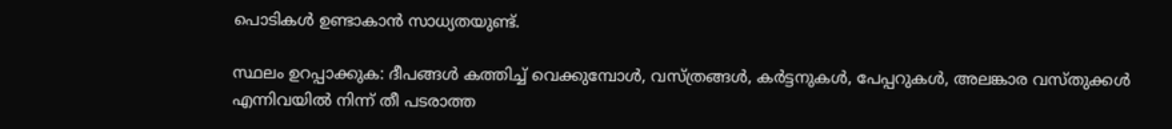പൊടികൾ ഉണ്ടാകാൻ സാധ്യതയുണ്ട്.

സ്ഥലം ഉറപ്പാക്കുക: ദീപങ്ങൾ കത്തിച്ച് വെക്കുമ്പോൾ, വസ്ത്രങ്ങൾ, കർട്ടനുകൾ, പേപ്പറുകൾ, അലങ്കാര വസ്തുക്കൾ എന്നിവയിൽ നിന്ന് തീ പടരാത്ത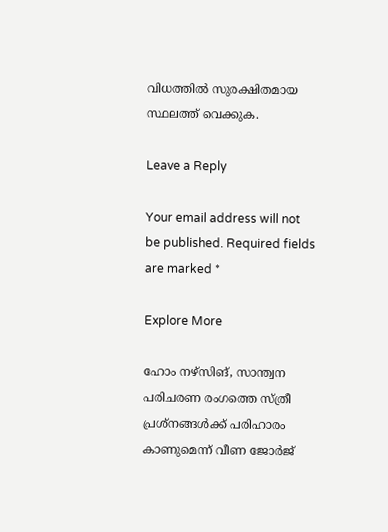വിധത്തിൽ സുരക്ഷിതമായ സ്ഥലത്ത് വെക്കുക.

Leave a Reply

Your email address will not be published. Required fields are marked *

Explore More

ഹോം നഴ്സിങ്, സാന്ത്വന പരിചരണ രംഗത്തെ സ്ത്രീ പ്രശ്‌നങ്ങള്‍ക്ക് പരിഹാരം കാണുമെന്ന് വീണ ജോര്‍ജ്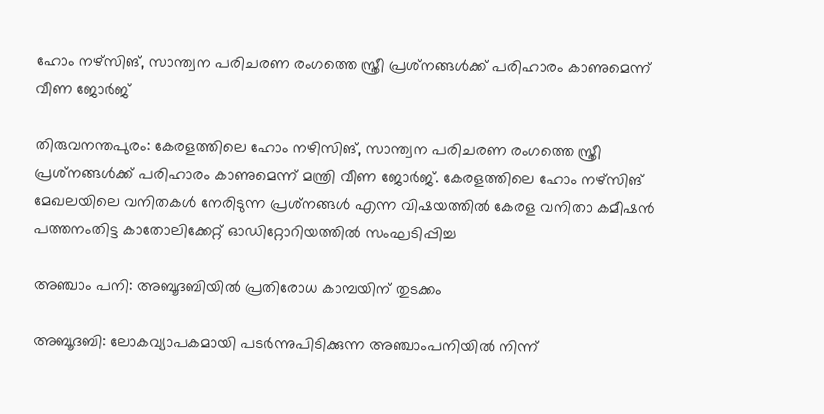ഹോം നഴ്സിങ്, സാന്ത്വന പരിചരണ രംഗത്തെ സ്ത്രീ പ്രശ്‌നങ്ങള്‍ക്ക് പരിഹാരം കാണുമെന്ന് വീണ ജോര്‍ജ്

തിരുവനന്തപുരം: കേരളത്തിലെ ഹോം നഴിസിങ്, സാന്ത്വന പരിചരണ രംഗത്തെ സ്ത്രീ പ്രശ്‌നങ്ങള്‍ക്ക് പരിഹാരം കാണുമെന്ന് മന്ത്രി വീണ ജോര്‍ജ്. കേരളത്തിലെ ഹോം നഴ്സിങ് മേഖലയിലെ വനിതകള്‍ നേരിടുന്ന പ്രശ്‌നങ്ങള്‍ എന്ന വിഷയത്തില്‍ കേരള വനിതാ കമീഷന്‍ പത്തനംതിട്ട കാതോലിക്കേറ്റ് ഓഡിറ്റോറിയത്തില്‍ സംഘടിപ്പിച്ച

അഞ്ചാം പനി: അബൂദബിയിൽ പ്രതിരോധ കാമ്പയിന് തുടക്കം

അബൂദബി: ലോകവ്യാപകമായി പടർന്നുപിടിക്കുന്ന അഞ്ചാംപനിയിൽ നിന്ന്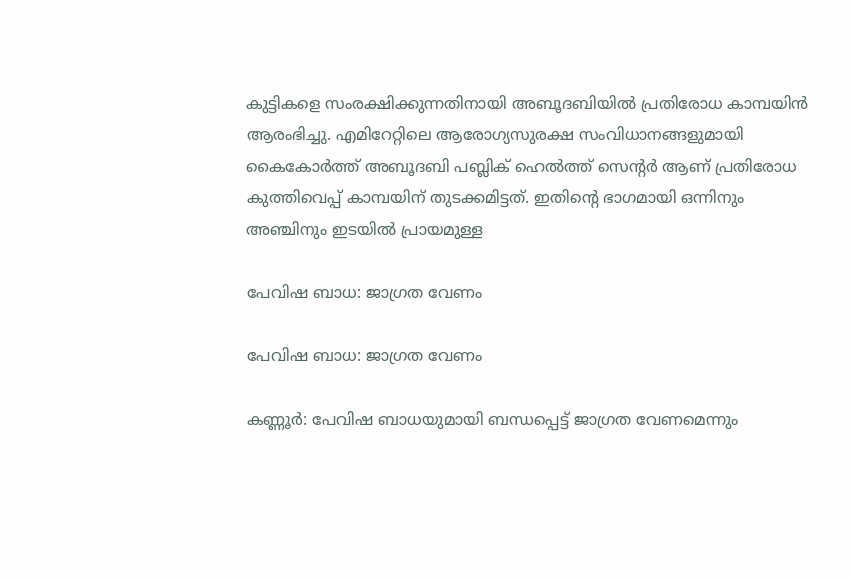കുട്ടികളെ സംരക്ഷിക്കുന്നതിനായി അബൂദബിയിൽ പ്രതിരോധ കാമ്പയിൻ ആരംഭിച്ചു. എമിറേറ്റിലെ ആരോഗ്യസുരക്ഷ സംവിധാനങ്ങളുമായി കൈകോർത്ത് അബൂദബി പബ്ലിക് ഹെൽത്ത് സെന്‍റർ ആണ് പ്രതിരോധ കുത്തിവെപ്പ് കാമ്പയിന് തുടക്കമിട്ടത്. ഇതിന്‍റെ ഭാഗമായി ഒന്നിനും അഞ്ചിനും ഇടയിൽ പ്രായമുള്ള

പേവിഷ ബാധ: ജാഗ്രത വേണം

പേവിഷ ബാധ: ജാഗ്രത വേണം

കണ്ണൂർ: പേവിഷ ബാധയുമായി ബന്ധപ്പെട്ട് ജാഗ്രത വേണമെന്നും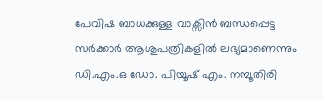പേവിഷ ബാധക്കുള്ള വാക്സിൻ ബന്ധപ്പെട്ട സർക്കാർ ആശുപത്രികളിൽ ലഭ്യമാണെന്നും ഡി.എം.ഒ ഡോ. പിയൂഷ് എം. നമ്പൂതിരി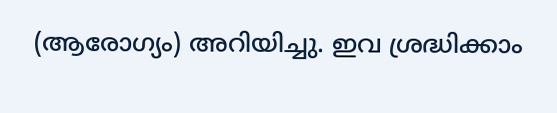(ആരോഗ്യം) അറിയിച്ചു. ഇവ ശ്രദ്ധിക്കാം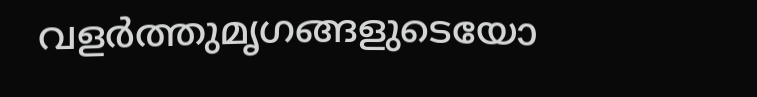വളർത്തുമൃഗങ്ങളുടെയോ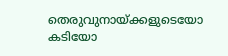തെരുവുനായ്ക്കളുടെയോ കടിയോ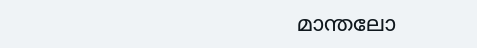മാന്തലോ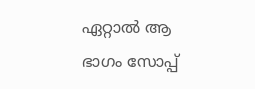ഏറ്റാൽ ആ ഭാഗം സോപ്പ്